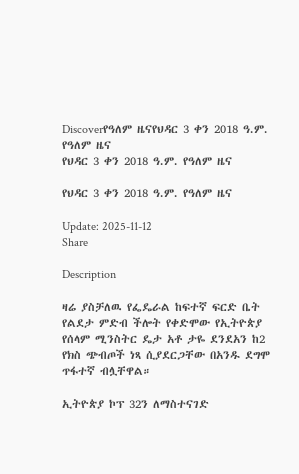Discoverየዓለም ዜናየህዳር 3 ቀን 2018 ዓ.ም. የዓለም ዜና
የህዳር 3 ቀን 2018 ዓ.ም. የዓለም ዜና

የህዳር 3 ቀን 2018 ዓ.ም. የዓለም ዜና

Update: 2025-11-12
Share

Description

ዛሬ ያስቻለዉ የፌዴራል ከፍተኛ ፍርድ ቤት የልደታ ምድብ ችሎት የቀድሞው የኢትዮጵያ የሰላም ሚንስትር ዴታ አቶ ታዬ ደንደአን ከ2 የክስ ጭብጦች ነጻ ሲያደርጋቸው በአንዱ ደግሞ ጥፋተኛ ብሏቸዋል።

ኢትዮጵያ ኮፕ 32ን ለማስተናገድ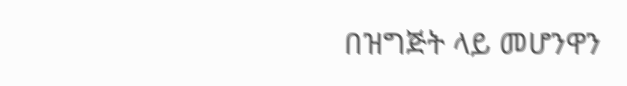በዝግጅት ላይ መሆንዋን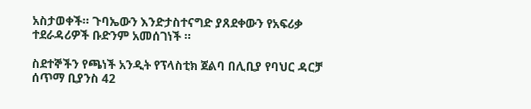አስታወቀች። ጉባኤውን እንድታስተናግድ ያጸደቀውን የአፍሪቃ ተደራዳሪዎች ቡድንም አመሰገነች ።

ስደተኞችን የጫነች አንዲት የፕላስቲክ ጀልባ በሊቢያ የባህር ዳርቻ ሰጥማ ቢያንስ 42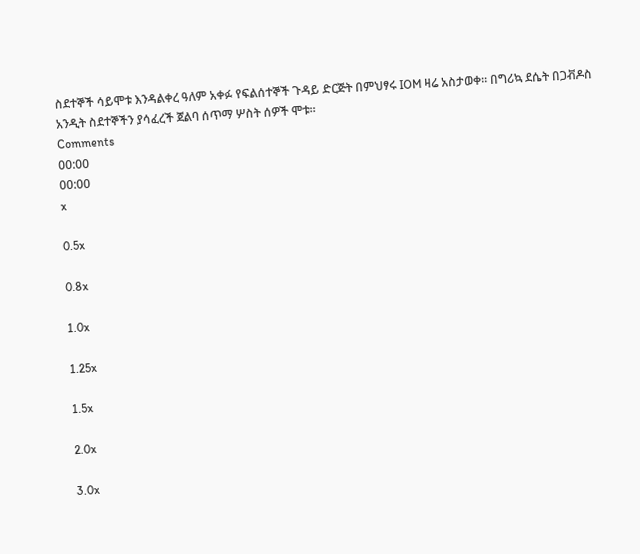ስደተኞች ሳይሞቱ እንዳልቀረ ዓለም አቀፉ የፍልሰተኞች ጉዳይ ድርጅት በምህፃሩ IOM ዛሬ አስታወቀ። በግሪኳ ደሴት በጋቭዶስ አንዲት ስደተኞችን ያሳፈረች ጀልባ ሰጥማ ሦስት ሰዎች ሞቱ።
Comments
00:00
00:00
x

0.5x

0.8x

1.0x

1.25x

1.5x

2.0x

3.0x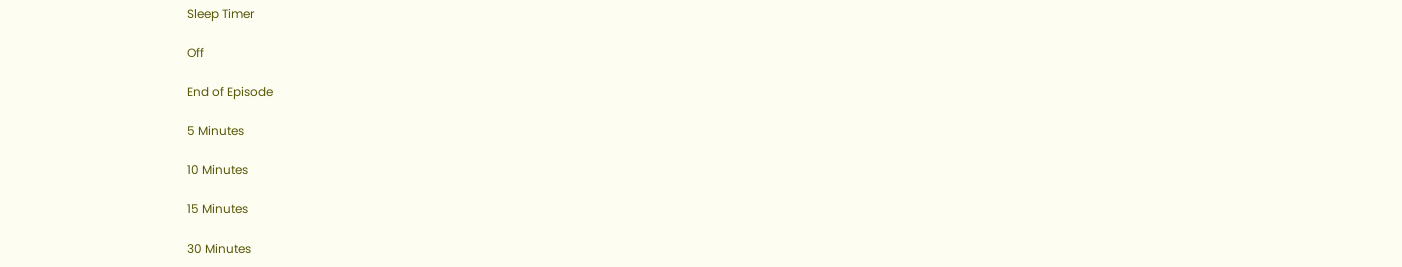Sleep Timer

Off

End of Episode

5 Minutes

10 Minutes

15 Minutes

30 Minutes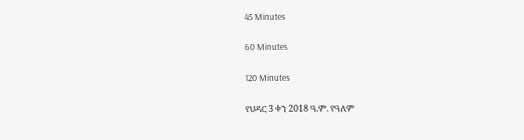45 Minutes

60 Minutes

120 Minutes

የህዳር 3 ቀን 2018 ዓ.ም. የዓለም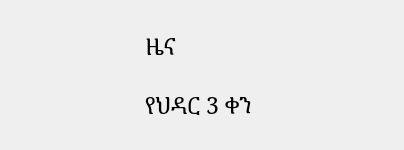ዜና

የህዳር 3 ቀን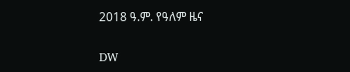2018 ዓ.ም. የዓለም ዜና

DW